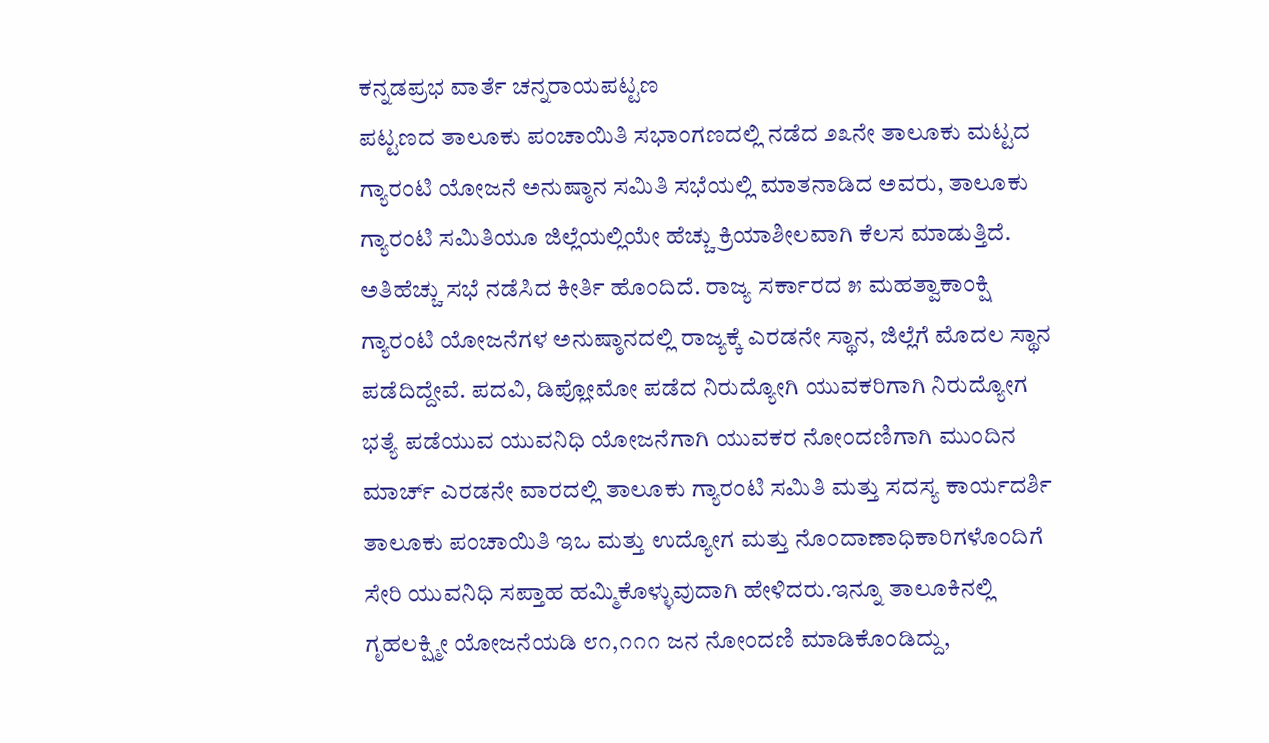ಕನ್ನಡಪ್ರಭ ವಾರ್ತೆ ಚನ್ನರಾಯಪಟ್ಟಣ
ಪಟ್ಟಣದ ತಾಲೂಕು ಪಂಚಾಯಿತಿ ಸಭಾಂಗಣದಲ್ಲಿ ನಡೆದ ೨೩ನೇ ತಾಲೂಕು ಮಟ್ಟದ ಗ್ಯಾರಂಟಿ ಯೋಜನೆ ಅನುಷ್ಠಾನ ಸಮಿತಿ ಸಭೆಯಲ್ಲಿ ಮಾತನಾಡಿದ ಅವರು, ತಾಲೂಕು ಗ್ಯಾರಂಟಿ ಸಮಿತಿಯೂ ಜಿಲ್ಲೆಯಲ್ಲಿಯೇ ಹೆಚ್ಚು ಕ್ರಿಯಾಶೀಲವಾಗಿ ಕೆಲಸ ಮಾಡುತ್ತಿದೆ. ಅತಿಹೆಚ್ಚು ಸಭೆ ನಡೆಸಿದ ಕೀರ್ತಿ ಹೊಂದಿದೆ. ರಾಜ್ಯ ಸರ್ಕಾರದ ೫ ಮಹತ್ವಾಕಾಂಕ್ಷಿ ಗ್ಯಾರಂಟಿ ಯೋಜನೆಗಳ ಅನುಷ್ಠಾನದಲ್ಲಿ ರಾಜ್ಯಕ್ಕೆ ಎರಡನೇ ಸ್ಥಾನ, ಜಿಲ್ಲೆಗೆ ಮೊದಲ ಸ್ಥಾನ ಪಡೆದಿದ್ದೇವೆ. ಪದವಿ, ಡಿಪ್ಲೋಮೋ ಪಡೆದ ನಿರುದ್ಯೋಗಿ ಯುವಕರಿಗಾಗಿ ನಿರುದ್ಯೋಗ ಭತ್ಯೆ ಪಡೆಯುವ ಯುವನಿಧಿ ಯೋಜನೆಗಾಗಿ ಯುವಕರ ನೋಂದಣಿಗಾಗಿ ಮುಂದಿನ ಮಾರ್ಚ್ ಎರಡನೇ ವಾರದಲ್ಲಿ ತಾಲೂಕು ಗ್ಯಾರಂಟಿ ಸಮಿತಿ ಮತ್ತು ಸದಸ್ಯ ಕಾರ್ಯದರ್ಶಿ ತಾಲೂಕು ಪಂಚಾಯಿತಿ ಇಒ ಮತ್ತು ಉದ್ಯೋಗ ಮತ್ತು ನೊಂದಾಣಾಧಿಕಾರಿಗಳೊಂದಿಗೆ ಸೇರಿ ಯುವನಿಧಿ ಸಪ್ತಾಹ ಹಮ್ಮಿಕೊಳ್ಳುವುದಾಗಿ ಹೇಳಿದರು.ಇನ್ನೂ ತಾಲೂಕಿನಲ್ಲಿ ಗೃಹಲಕ್ಷ್ಮೀ ಯೋಜನೆಯಡಿ ೮೧,೧೧೧ ಜನ ನೋಂದಣಿ ಮಾಡಿಕೊಂಡಿದ್ದು,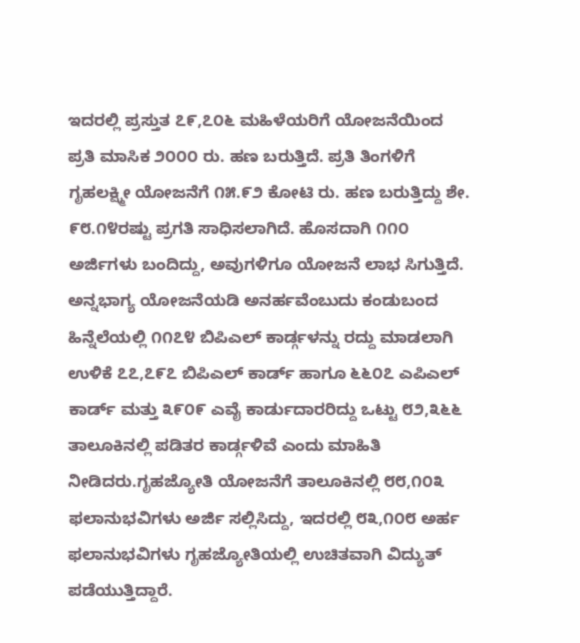ಇದರಲ್ಲಿ ಪ್ರಸ್ತುತ ೭೯,೭೦೬ ಮಹಿಳೆಯರಿಗೆ ಯೋಜನೆಯಿಂದ ಪ್ರತಿ ಮಾಸಿಕ ೨೦೦೦ ರು. ಹಣ ಬರುತ್ತಿದೆ. ಪ್ರತಿ ತಿಂಗಳಿಗೆ ಗೃಹಲಕ್ಷ್ಮೀ ಯೋಜನೆಗೆ ೧೫.೯೨ ಕೋಟಿ ರು. ಹಣ ಬರುತ್ತಿದ್ದು ಶೇ. ೯೮.೧೪ರಷ್ಟು ಪ್ರಗತಿ ಸಾಧಿಸಲಾಗಿದೆ. ಹೊಸದಾಗಿ ೧೧೦ ಅರ್ಜಿಗಳು ಬಂದಿದ್ದು, ಅವುಗಳಿಗೂ ಯೋಜನೆ ಲಾಭ ಸಿಗುತ್ತಿದೆ. ಅನ್ನಭಾಗ್ಯ ಯೋಜನೆಯಡಿ ಅನರ್ಹವೆಂಬುದು ಕಂಡುಬಂದ ಹಿನ್ನೆಲೆಯಲ್ಲಿ ೧೧೭೪ ಬಿಪಿಎಲ್ ಕಾರ್ಡ್ಗಳನ್ನು ರದ್ದು ಮಾಡಲಾಗಿ ಉಳಿಕೆ ೭೭,೭೯೭ ಬಿಪಿಎಲ್ ಕಾರ್ಡ್ ಹಾಗೂ ೬೬೦೭ ಎಪಿಎಲ್ ಕಾರ್ಡ್ ಮತ್ತು ೩೯೦೯ ಎವೈ ಕಾರ್ಡುದಾರರಿದ್ದು ಒಟ್ಟು ೮೨,೩೬೬ ತಾಲೂಕಿನಲ್ಲಿ ಪಡಿತರ ಕಾರ್ಡ್ಗಳಿವೆ ಎಂದು ಮಾಹಿತಿ ನೀಡಿದರು.ಗೃಹಜ್ಯೋತಿ ಯೋಜನೆಗೆ ತಾಲೂಕಿನಲ್ಲಿ ೮೮,೧೦೩ ಫಲಾನುಭವಿಗಳು ಅರ್ಜಿ ಸಲ್ಲಿಸಿದ್ದು, ಇದರಲ್ಲಿ ೮೩,೧೦೮ ಅರ್ಹ ಫಲಾನುಭವಿಗಳು ಗೃಹಜ್ಯೋತಿಯಲ್ಲಿ ಉಚಿತವಾಗಿ ವಿದ್ಯುತ್ ಪಡೆಯುತ್ತಿದ್ದಾರೆ.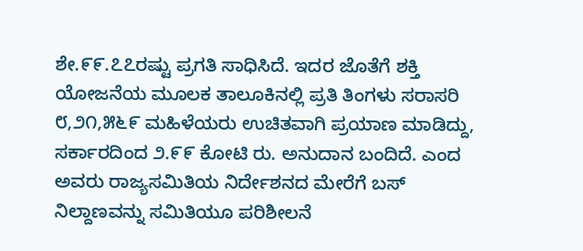ಶೇ.೯೯.೭೭ರಷ್ಟು ಪ್ರಗತಿ ಸಾಧಿಸಿದೆ. ಇದರ ಜೊತೆಗೆ ಶಕ್ತಿ ಯೋಜನೆಯ ಮೂಲಕ ತಾಲೂಕಿನಲ್ಲಿ ಪ್ರತಿ ತಿಂಗಳು ಸರಾಸರಿ ೮,೨೧,೫೬೯ ಮಹಿಳೆಯರು ಉಚಿತವಾಗಿ ಪ್ರಯಾಣ ಮಾಡಿದ್ದು, ಸರ್ಕಾರದಿಂದ ೨.೯೯ ಕೋಟಿ ರು. ಅನುದಾನ ಬಂದಿದೆ. ಎಂದ ಅವರು ರಾಜ್ಯಸಮಿತಿಯ ನಿರ್ದೇಶನದ ಮೇರೆಗೆ ಬಸ್ ನಿಲ್ದಾಣವನ್ನು ಸಮಿತಿಯೂ ಪರಿಶೀಲನೆ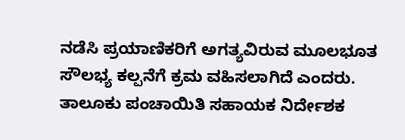ನಡೆಸಿ ಪ್ರಯಾಣಿಕರಿಗೆ ಅಗತ್ಯವಿರುವ ಮೂಲಭೂತ ಸೌಲಭ್ಯ ಕಲ್ಪನೆಗೆ ಕ್ರಮ ವಹಿಸಲಾಗಿದೆ ಎಂದರು. ತಾಲೂಕು ಪಂಚಾಯಿತಿ ಸಹಾಯಕ ನಿರ್ದೇಶಕ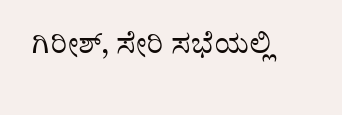ಗಿರೀಶ್, ಸೇರಿ ಸಭೆಯಲ್ಲಿ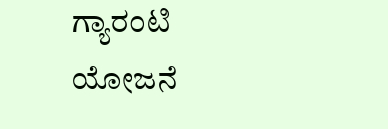ಗ್ಯಾರಂಟಿ ಯೋಜನೆ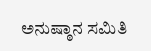ಅನುಷ್ಠಾನ ಸಮಿತಿ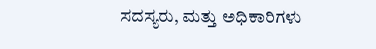ಸದಸ್ಯರು, ಮತ್ತು ಅಧಿಕಾರಿಗಳು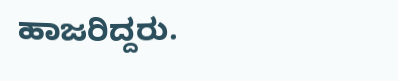ಹಾಜರಿದ್ದರು.